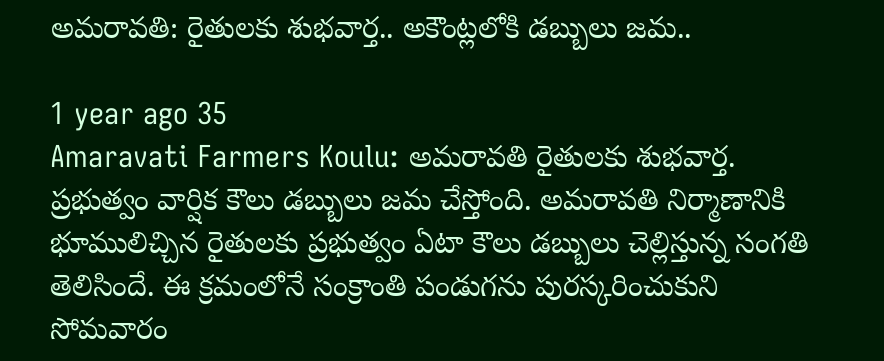అమరావతి: రైతులకు శుభవార్త.. అకౌంట్లలోకి డబ్బులు జమ..

1 year ago 35
Amaravati Farmers Koulu: అమరావతి రైతులకు శుభవార్త. ప్రభుత్వం వార్షిక కౌలు డబ్బులు జమ చేస్తోంది. అమరావతి నిర్మాణానికి భూములిచ్చిన రైతులకు ప్రభుత్వం ఏటా కౌలు డబ్బులు చెల్లిస్తున్న సంగతి తెలిసిందే. ఈ క్రమంలోనే సంక్రాంతి పండుగను పురస్కరించుకుని సోమవారం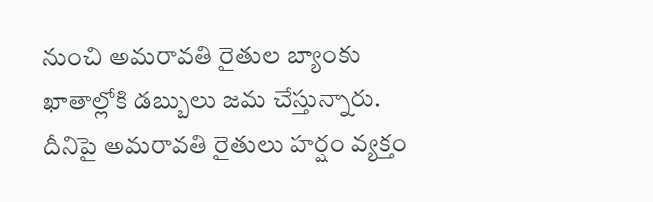నుంచి అమరావతి రైతుల బ్యాంకు ఖాతాల్లోకి డబ్బులు జమ చేస్తున్నారు. దీనిపై అమరావతి రైతులు హర్షం వ్యక్తం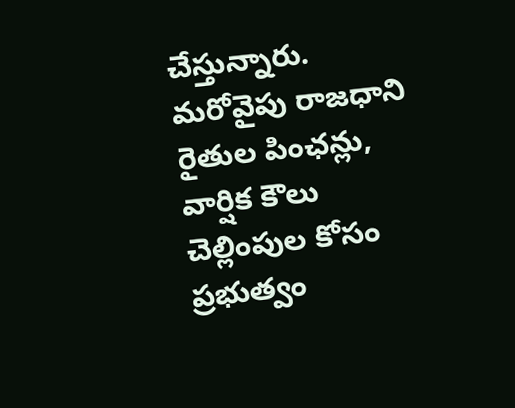చేస్తున్నారు. మరోవైపు రాజధాని రైతుల పింఛన్లు, వార్షిక కౌలు చెల్లింపుల కోసం ప్రభుత్వం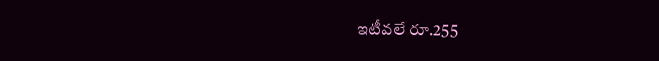ఇటీవలే రూ.255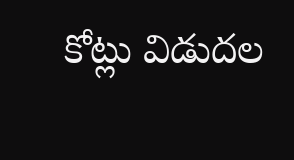కోట్లు విడుదల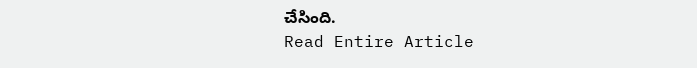చేసింది.
Read Entire Article